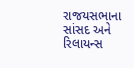રાજયસભાના સાંસદ અને રિલાયન્સ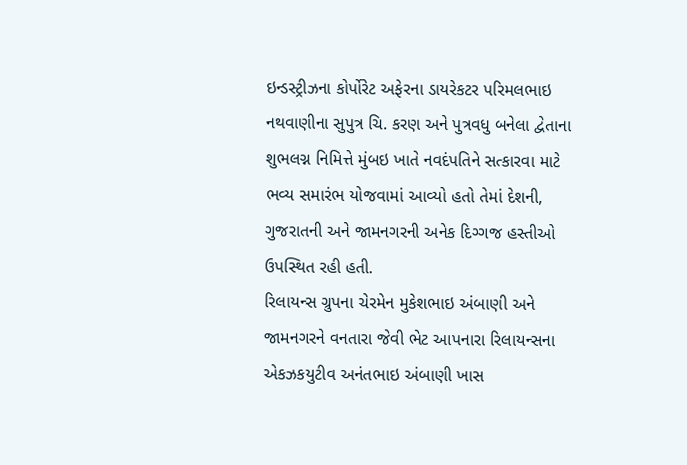ઇન્ડસ્ટ્રીઝના કોર્પોરેટ અફેરના ડાયરેકટર પરિમલભાઇ નથવાણીના સુપુત્ર ચિ. કરણ અને પુત્રવધુ બનેલા દ્વેતાના શુભલગ્ન નિમિત્તે મુંબઇ ખાતે નવદંપતિને સત્કારવા માટે ભવ્ય સમારંભ યોજવામાં આવ્યો હતો તેમાં દેશની, ગુજરાતની અને જામનગરની અનેક દિગ્ગજ હસ્તીઓ ઉપસ્થિત રહી હતી.
રિલાયન્સ ગ્રુપના ચેરમેન મુકેશભાઇ અંબાણી અને જામનગરને વનતારા જેવી ભેટ આપનારા રિલાયન્સના એકઝકયુટીવ અનંતભાઇ અંબાણી ખાસ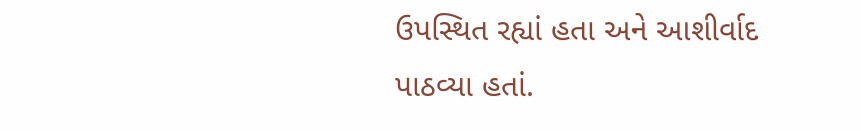ઉપસ્થિત રહ્યાં હતા અને આશીર્વાદ પાઠવ્યા હતાં.